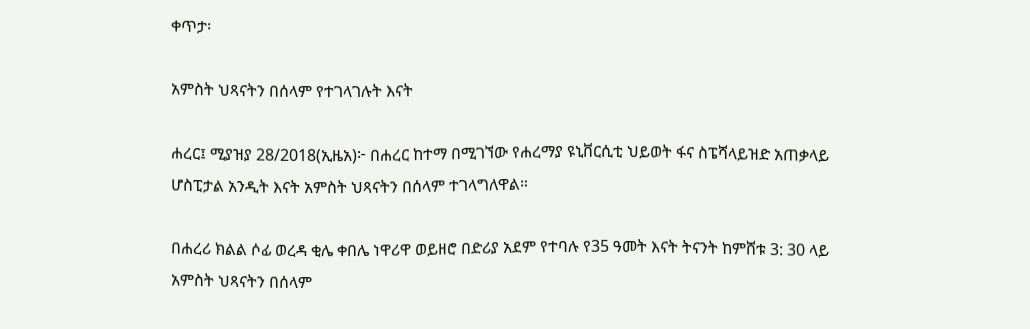ቀጥታ፡

አምስት ህጻናትን በሰላም የተገላገሉት እናት

ሐረር፤ ሚያዝያ 28/2018(ኢዜአ)፦ በሐረር ከተማ በሚገኘው የሐረማያ ዩኒቨርሲቲ ህይወት ፋና ስፔሻላይዝድ አጠቃላይ ሆስፒታል አንዲት እናት አምስት ህጻናትን በሰላም ተገላግለዋል።

በሐረሪ ክልል ሶፊ ወረዳ ቂሌ ቀበሌ ነዋሪዋ ወይዘሮ በድሪያ አደም የተባሉ የ35 ዓመት እናት ትናንት ከምሸቱ 3: 30 ላይ አምስት ህጻናትን በሰላም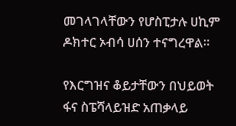መገላገላቸውን የሆስፒታሉ ሀኪም ዶክተር ኦብሳ ሀሰን ተናግረዋል።

የእርግዝና ቆይታቸውን በህይወት ፋና ስፔሻላይዝድ አጠቃላይ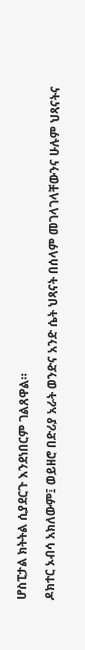ሆስፒታል ክትትል ሲያደርጉ እንደነበርም ገልጸዋል።

ዶክተር ኦብሳ አክለውም፤ ወይዘሮ በድሪያ አራት ወንድና አንድ ሴት ህጻናት በሰላም መገላገላቸውንና ሁሉም ህጻናትና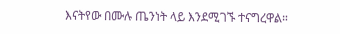እናትየው በሙሉ ጤንነት ላይ እንደሚገኙ ተናግረዋል።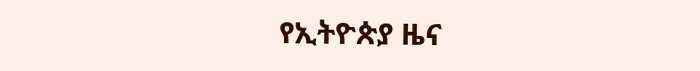የኢትዮጵያ ዜና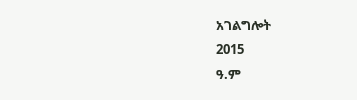አገልግሎት
2015
ዓ.ም